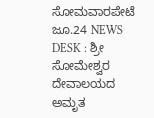ಸೋಮವಾರಪೇಟೆ ಜೂ.24 NEWS DESK : ಶ್ರೀ ಸೋಮೇಶ್ವರ ದೇವಾಲಯದ ಅಮೃತ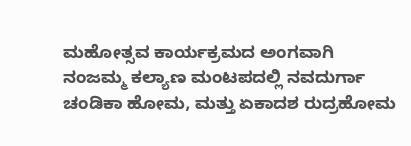ಮಹೋತ್ಸವ ಕಾರ್ಯಕ್ರಮದ ಅಂಗವಾಗಿ ನಂಜಮ್ಮ ಕಲ್ಯಾಣ ಮಂಟಪದಲ್ಲಿ ನವದುರ್ಗಾ ಚಂಡಿಕಾ ಹೋಮ, ಮತ್ತು ಏಕಾದಶ ರುದ್ರಹೋಮ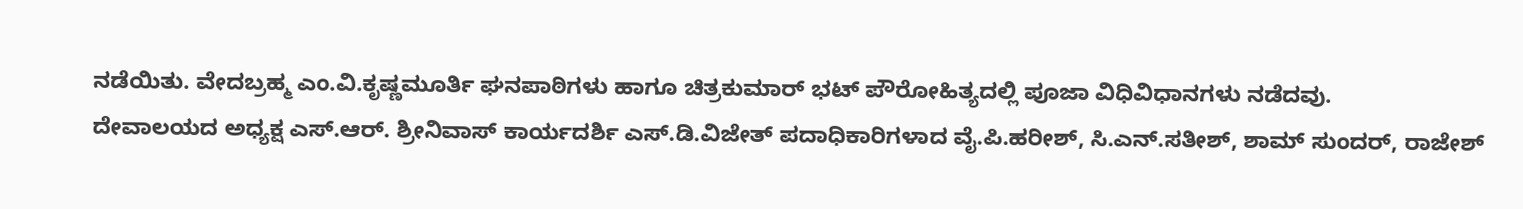ನಡೆಯಿತು. ವೇದಬ್ರಹ್ಮ ಎಂ.ವಿ.ಕೃಷ್ಣಮೂರ್ತಿ ಘನಪಾಠಿಗಳು ಹಾಗೂ ಚಿತ್ರಕುಮಾರ್ ಭಟ್ ಪೌರೋಹಿತ್ಯದಲ್ಲಿ ಪೂಜಾ ವಿಧಿವಿಧಾನಗಳು ನಡೆದವು.
ದೇವಾಲಯದ ಅಧ್ಯಕ್ಷ ಎಸ್.ಆರ್. ಶ್ರೀನಿವಾಸ್ ಕಾರ್ಯದರ್ಶಿ ಎಸ್.ಡಿ.ವಿಜೇತ್ ಪದಾಧಿಕಾರಿಗಳಾದ ವೈ.ಪಿ.ಹರೀಶ್, ಸಿ.ಎನ್.ಸತೀಶ್, ಶಾಮ್ ಸುಂದರ್, ರಾಜೇಶ್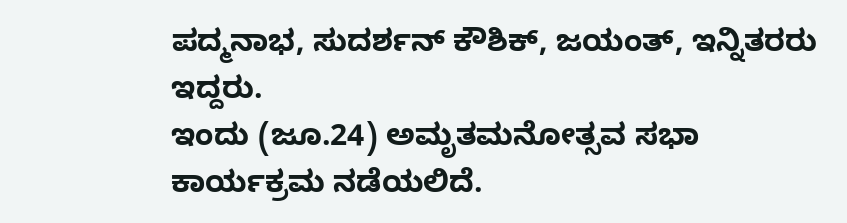ಪದ್ಮನಾಭ, ಸುದರ್ಶನ್ ಕೌಶಿಕ್, ಜಯಂತ್, ಇನ್ನಿತರರು ಇದ್ದರು.
ಇಂದು (ಜೂ.24) ಅಮೃತಮನೋತ್ಸವ ಸಭಾ ಕಾರ್ಯಕ್ರಮ ನಡೆಯಲಿದೆ.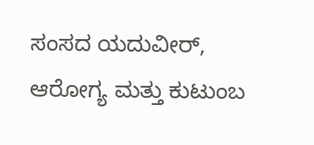ಸಂಸದ ಯದುವೀರ್, ಆರೋಗ್ಯ ಮತ್ತು ಕುಟುಂಬ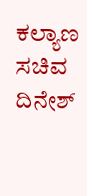ಕಲ್ಯಾಣ ಸಚಿವ ದಿನೇಶ್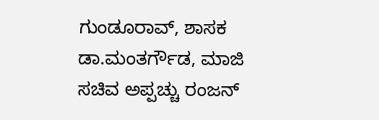ಗುಂಡೂರಾವ್, ಶಾಸಕ ಡಾ.ಮಂತರ್ಗೌಡ, ಮಾಜಿ ಸಚಿವ ಅಪ್ಪಚ್ಚು ರಂಜನ್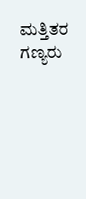ಮತ್ತಿತರ ಗಣ್ಯರು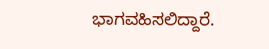ಭಾಗವಹಿಸಲಿದ್ದಾರೆ.